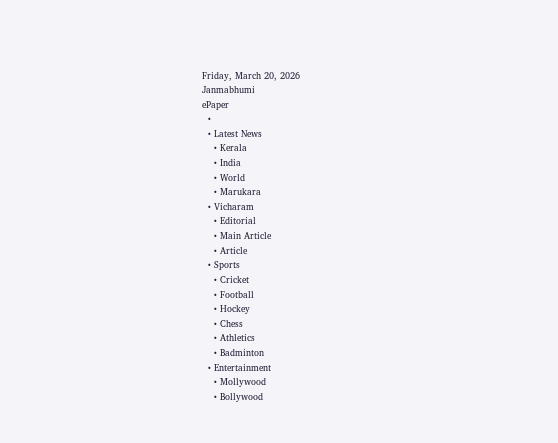Friday, March 20, 2026
Janmabhumi
ePaper
  •
  • Latest News
    • Kerala
    • India
    • World
    • Marukara
  • Vicharam
    • Editorial
    • Main Article
    • Article
  • Sports
    • Cricket
    • Football
    • Hockey
    • Chess
    • Athletics
    • Badminton
  • Entertainment
    • Mollywood
    • Bollywood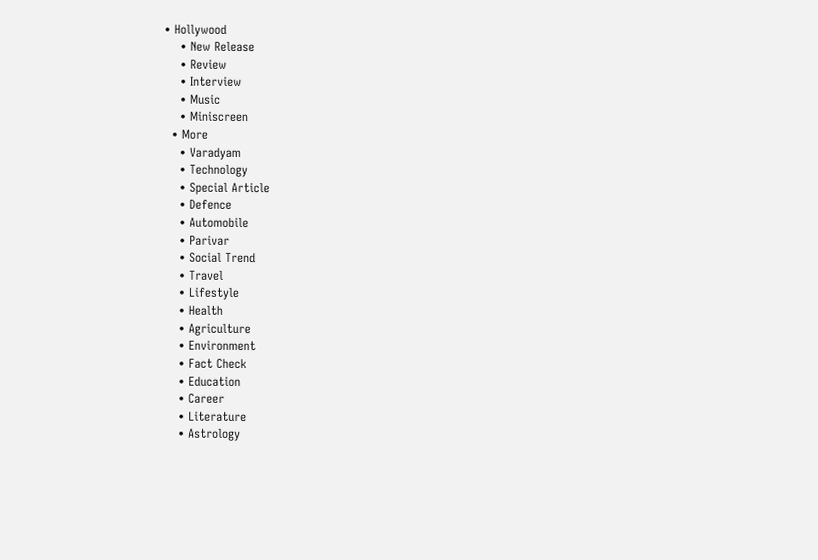• Hollywood
    • New Release
    • Review
    • Interview
    • Music
    • Miniscreen
  • More
    • Varadyam
    • Technology
    • Special Article
    • Defence
    • Automobile
    • Parivar
    • Social Trend
    • Travel
    • Lifestyle
    • Health
    • Agriculture
    • Environment
    • Fact Check
    • Education
    • Career
    • Literature
    • Astrology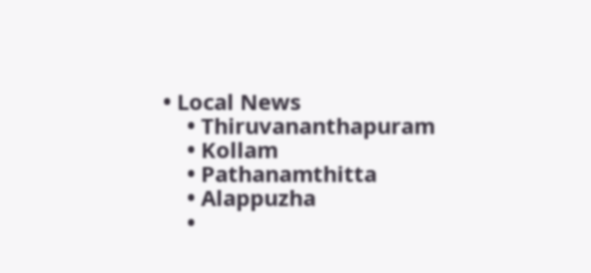• Local News
    • Thiruvananthapuram
    • Kollam
    • Pathanamthitta
    • Alappuzha
    •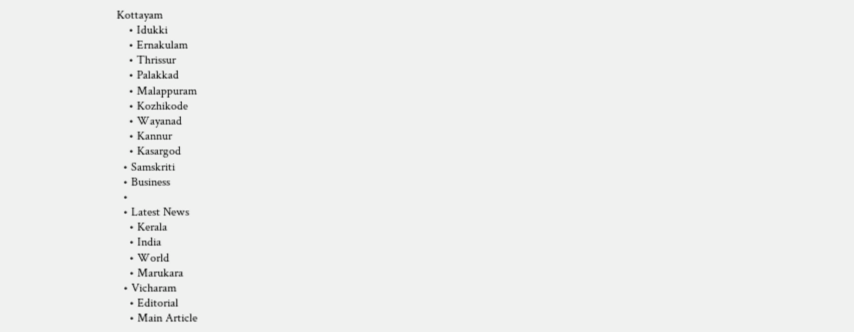Kottayam
    • Idukki
    • Ernakulam
    • Thrissur
    • Palakkad
    • Malappuram
    • Kozhikode
    • Wayanad
    • Kannur
    • Kasargod
  • Samskriti
  • Business
  •
  • Latest News
    • Kerala
    • India
    • World
    • Marukara
  • Vicharam
    • Editorial
    • Main Article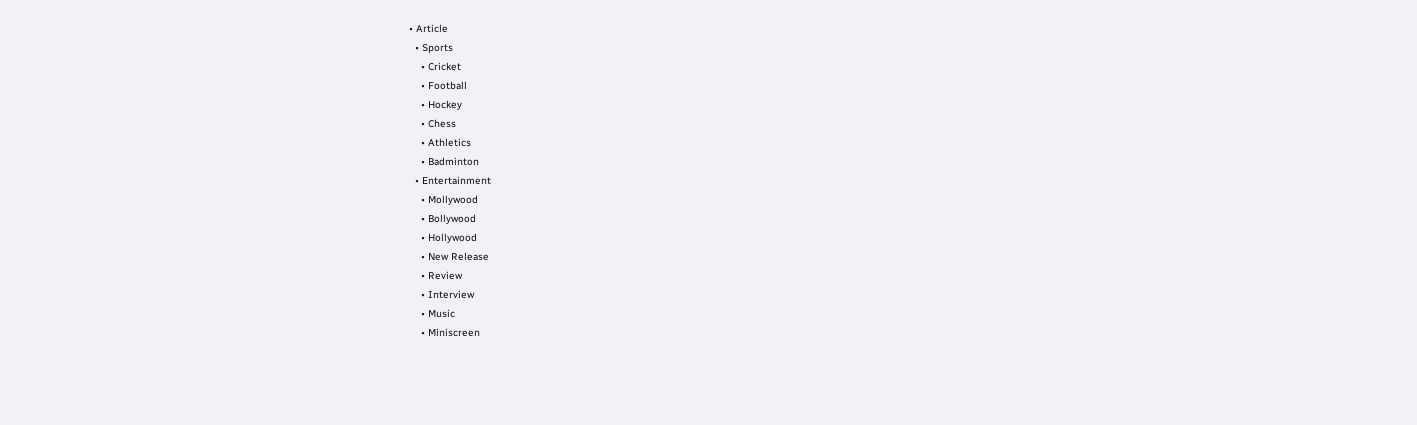• Article
  • Sports
    • Cricket
    • Football
    • Hockey
    • Chess
    • Athletics
    • Badminton
  • Entertainment
    • Mollywood
    • Bollywood
    • Hollywood
    • New Release
    • Review
    • Interview
    • Music
    • Miniscreen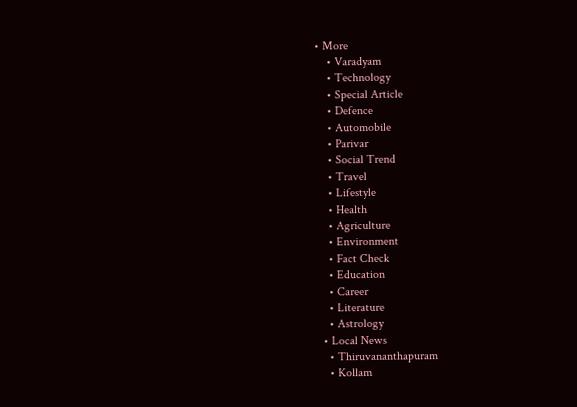• More
    • Varadyam
    • Technology
    • Special Article
    • Defence
    • Automobile
    • Parivar
    • Social Trend
    • Travel
    • Lifestyle
    • Health
    • Agriculture
    • Environment
    • Fact Check
    • Education
    • Career
    • Literature
    • Astrology
  • Local News
    • Thiruvananthapuram
    • Kollam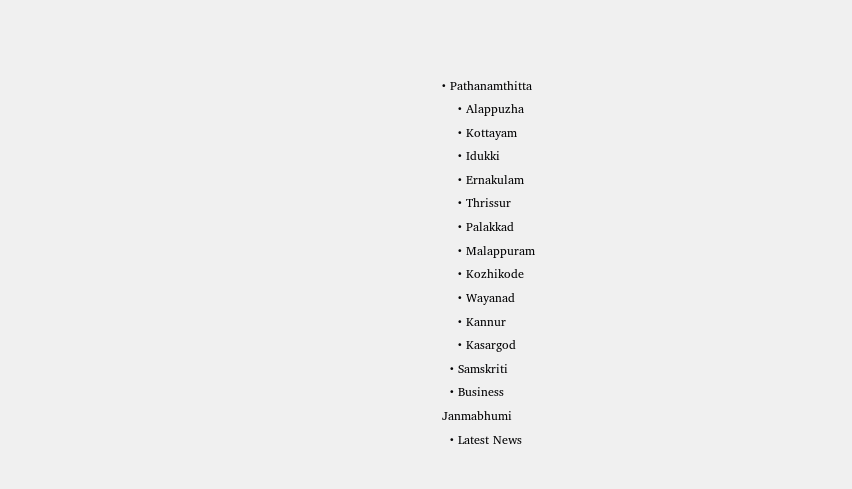• Pathanamthitta
    • Alappuzha
    • Kottayam
    • Idukki
    • Ernakulam
    • Thrissur
    • Palakkad
    • Malappuram
    • Kozhikode
    • Wayanad
    • Kannur
    • Kasargod
  • Samskriti
  • Business
Janmabhumi
  • Latest News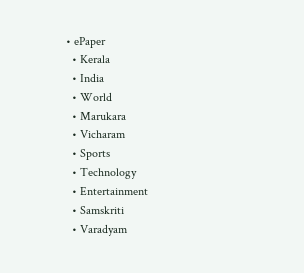• ePaper
  • Kerala
  • India
  • World
  • Marukara
  • Vicharam
  • Sports
  • Technology
  • Entertainment
  • Samskriti
  • Varadyam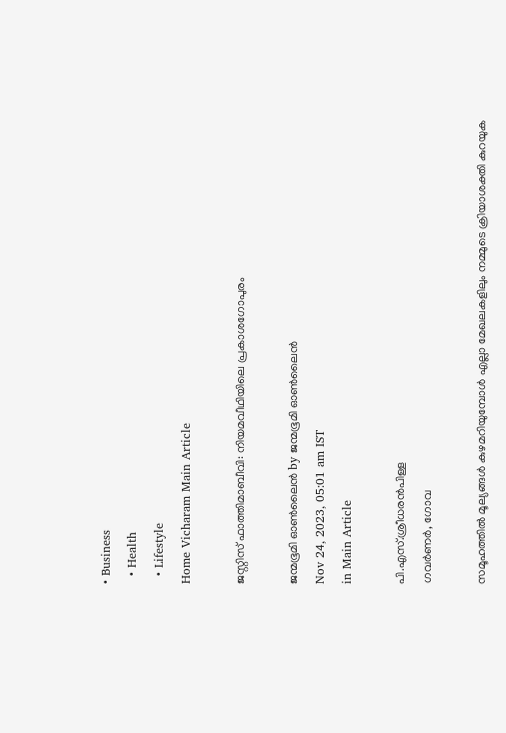• Business
  • Health
  • Lifestyle
Home Vicharam Main Article

ജസ്റ്റിസ് ഫാത്തിമാബീവി: നിയമവീഥിയിലെ പ്രകാശഗോപുരം

ജന്മഭൂമി ഓണ്‍ലൈന്‍ by ജന്മഭൂമി ഓണ്‍ലൈന്‍
Nov 24, 2023, 05:01 am IST
in Main Article

പി.എസ്.ശ്രീധരന്‍പിള്ള
ഗവര്‍ണര്‍, ഗോവ

സമൂഹത്തില്‍ മൂല്യങ്ങള്‍ കുഴമറിയുമ്പോള്‍ എല്ലാ മേഖലകളിലും നമ്മുടെ ക്രിയാശക്തി കുറയുക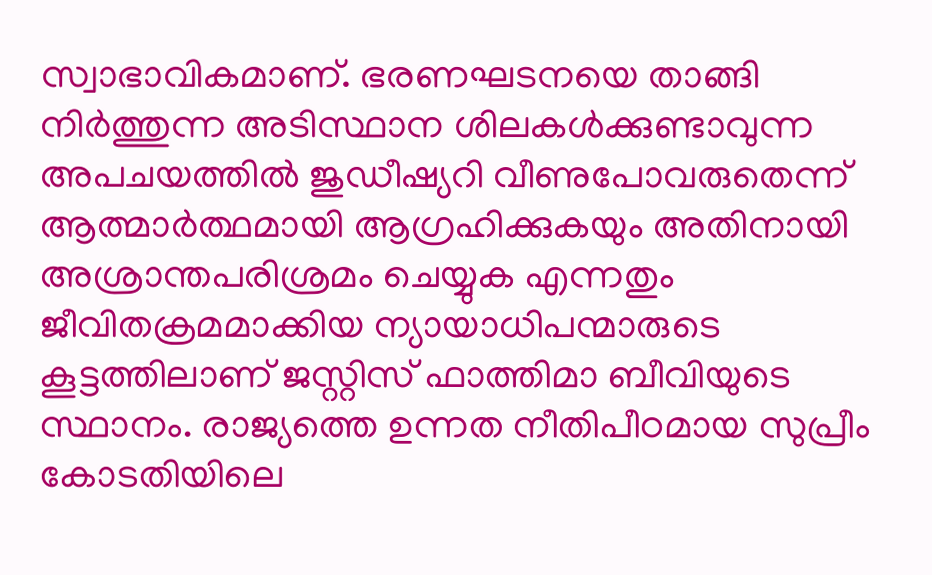സ്വാഭാവികമാണ്. ഭരണഘടനയെ താങ്ങി നിര്‍ത്തുന്ന അടിസ്ഥാന ശിലകള്‍ക്കുണ്ടാവുന്ന അപചയത്തില്‍ ജുഡീഷ്യറി വീണുപോവരുതെന്ന് ആത്മാര്‍ത്ഥമായി ആഗ്രഹിക്കുകയും അതിനായി അശ്രാന്തപരിശ്രമം ചെയ്യുക എന്നതും ജീവിതക്രമമാക്കിയ ന്യായാധിപന്മാരുടെ കൂട്ടത്തിലാണ് ജസ്റ്റിസ് ഫാത്തിമാ ബീവിയുടെ സ്ഥാനം. രാജ്യത്തെ ഉന്നത നീതിപീഠമായ സുപ്രീം കോടതിയിലെ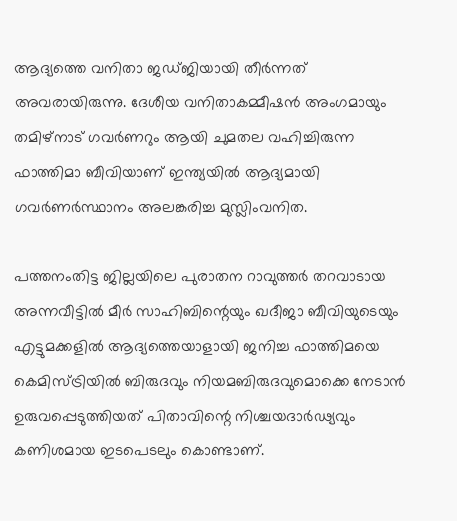ആദ്യത്തെ വനിതാ ജഡ്ജിയായി തീര്‍ന്നത് അവരായിരുന്നു. ദേശീയ വനിതാകമ്മീഷന്‍ അംഗമായും തമിഴ്‌നാട് ഗവര്‍ണറും ആയി ചുമതല വഹിച്ചിരുന്ന ഫാത്തിമാ ബീവിയാണ് ഇന്ത്യയില്‍ ആദ്യമായി ഗവര്‍ണര്‍സ്ഥാനം അലങ്കരിച്ച മുസ്ലിംവനിത.

പത്തനംതിട്ട ജില്ലയിലെ പുരാതന റാവുത്തര്‍ തറവാടായ അന്നവീട്ടില്‍ മീര്‍ സാഹിബിന്റെയും ഖദീജാ ബീവിയുടെയും എട്ടുമക്കളില്‍ ആദ്യത്തെയാളായി ജനിച്ച ഫാത്തിമയെ കെമിസ്ട്രിയില്‍ ബിരുദവും നിയമബിരുദവുമൊക്കെ നേടാന്‍ ഉരുവപ്പെടുത്തിയത് പിതാവിന്റെ നിശ്ചയദാര്‍ഢ്യവും കണിശമായ ഇടപെടലും കൊണ്ടാണ്.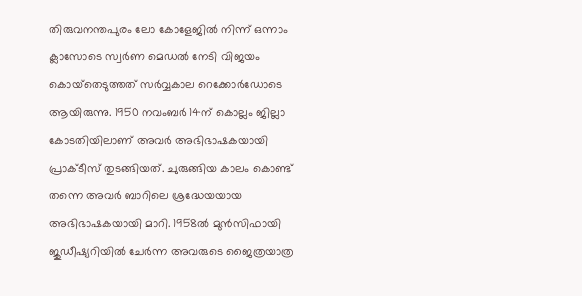തിരുവനന്തപുരം ലോ കോളേജില്‍ നിന്ന് ഒന്നാം ക്ലാസോടെ സ്വര്‍ണ മെഡല്‍ നേടി വിജയം കൊയ്‌തെടുത്തത് സര്‍വ്വകാല റെക്കോര്‍ഡോടെ ആയിരുന്നു. 1950 നവംബര്‍ 14ന് കൊല്ലം ജില്ലാ കോടതിയിലാണ് അവര്‍ അഭിഭാഷകയായി പ്രാക്ടീസ് തുടങ്ങിയത്. ചുരുങ്ങിയ കാലം കൊണ്ട് തന്നെ അവര്‍ ബാറിലെ ശ്രദ്ധേയയായ അഭിഭാഷകയായി മാറി. 1958ല്‍ മുന്‍സിഫായി ജുഡീഷ്യറിയില്‍ ചേര്‍ന്ന അവരുടെ ജൈത്രയാത്ര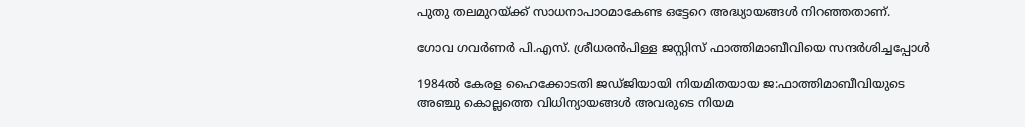പുതു തലമുറയ്‌ക്ക് സാധനാപാഠമാകേണ്ട ഒട്ടേറെ അദ്ധ്യായങ്ങള്‍ നിറഞ്ഞതാണ്.

ഗോവ ഗവര്‍ണര്‍ പി.എസ്. ശ്രീധരന്‍പിള്ള ജസ്റ്റിസ് ഫാത്തിമാബീവിയെ സന്ദര്‍ശിച്ചപ്പോള്‍

1984ല്‍ കേരള ഹൈക്കോടതി ജഡ്ജിയായി നിയമിതയായ ജ:ഫാത്തിമാബീവിയുടെ അഞ്ചു കൊല്ലത്തെ വിധിന്യായങ്ങള്‍ അവരുടെ നിയമ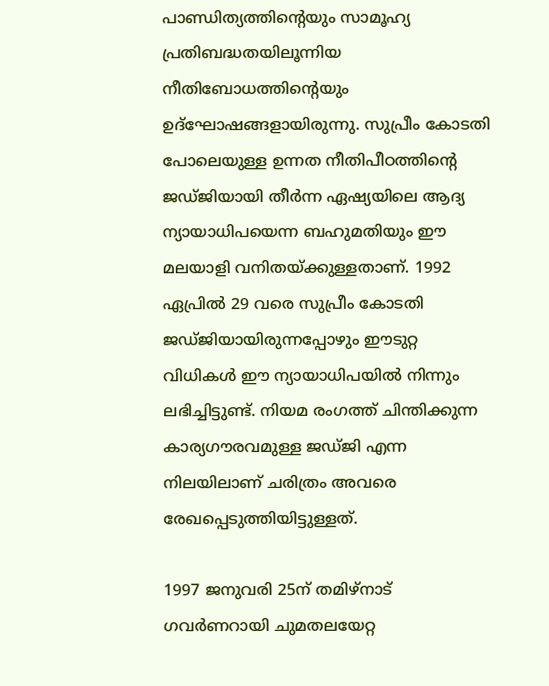പാണ്ഡിത്യത്തിന്റെയും സാമൂഹ്യ പ്രതിബദ്ധതയിലൂന്നിയ നീതിബോധത്തിന്റെയും ഉദ്‌ഘോഷങ്ങളായിരുന്നു. സുപ്രീം കോടതി പോലെയുള്ള ഉന്നത നീതിപീഠത്തിന്റെ ജഡ്ജിയായി തീര്‍ന്ന ഏഷ്യയിലെ ആദ്യ ന്യായാധിപയെന്ന ബഹുമതിയും ഈ മലയാളി വനിതയ്‌ക്കുള്ളതാണ്. 1992 ഏപ്രില്‍ 29 വരെ സുപ്രീം കോടതി ജഡ്ജിയായിരുന്നപ്പോഴും ഈടുറ്റ വിധികള്‍ ഈ ന്യായാധിപയില്‍ നിന്നും ലഭിച്ചിട്ടുണ്ട്. നിയമ രംഗത്ത് ചിന്തിക്കുന്ന കാര്യഗൗരവമുള്ള ജഡ്ജി എന്ന നിലയിലാണ് ചരിത്രം അവരെ രേഖപ്പെടുത്തിയിട്ടുള്ളത്.

1997 ജനുവരി 25ന് തമിഴ്‌നാട് ഗവര്‍ണറായി ചുമതലയേറ്റ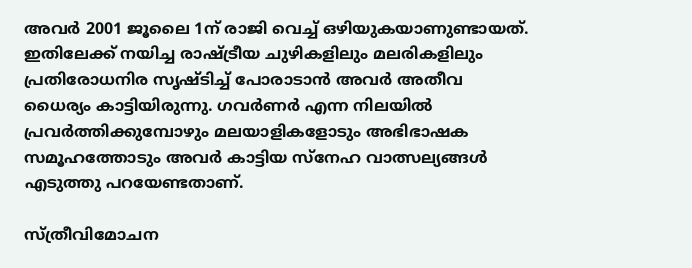അവര്‍ 2001 ജൂലൈ 1ന് രാജി വെച്ച് ഒഴിയുകയാണുണ്ടായത്. ഇതിലേക്ക് നയിച്ച രാഷ്‌ട്രീയ ചുഴികളിലും മലരികളിലും പ്രതിരോധനിര സൃഷ്ടിച്ച് പോരാടാന്‍ അവര്‍ അതീവ ധൈര്യം കാട്ടിയിരുന്നു. ഗവര്‍ണര്‍ എന്ന നിലയില്‍ പ്രവര്‍ത്തിക്കുമ്പോഴും മലയാളികളോടും അഭിഭാഷക സമൂഹത്തോടും അവര്‍ കാട്ടിയ സ്‌നേഹ വാത്സല്യങ്ങള്‍ എടുത്തു പറയേണ്ടതാണ്.

സ്ത്രീവിമോചന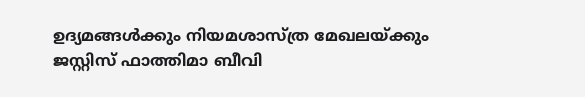ഉദ്യമങ്ങള്‍ക്കും നിയമശാസ്ത്ര മേഖലയ്‌ക്കും ജസ്റ്റിസ് ഫാത്തിമാ ബീവി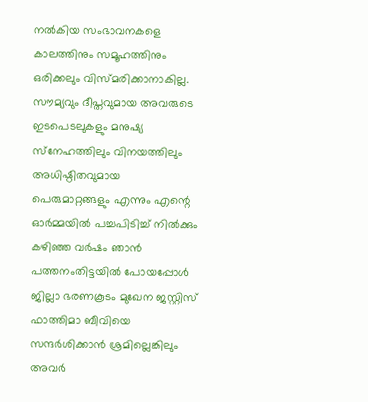നല്‍കിയ സംഭാവനകളെ കാലത്തിനും സമൂഹത്തിനും ഒരിക്കലും വിസ്മരിക്കാനാകില്ല. സൗമ്യവും ദീപ്തവുമായ അവരുടെ ഇടപെടലുകളും മനുഷ്യ സ്‌നേഹത്തിലും വിനയത്തിലും അധിഷ്ഠിതവുമായ പെരുമാറ്റങ്ങളും എന്നും എന്റെ ഓര്‍മ്മയില്‍ പച്ചപിടിച്ച് നില്‍ക്കും
കഴിഞ്ഞ വര്‍ഷം ഞാന്‍ പത്തനംതിട്ടയില്‍ പോയപ്പോള്‍ ജില്ലാ ഭരണകൂടം മുഖേന ജസ്റ്റിസ് ഫാത്തിമാ ബീവിയെ സന്ദര്‍ശിക്കാന്‍ ശ്രമില്ലെങ്കിലും അവര്‍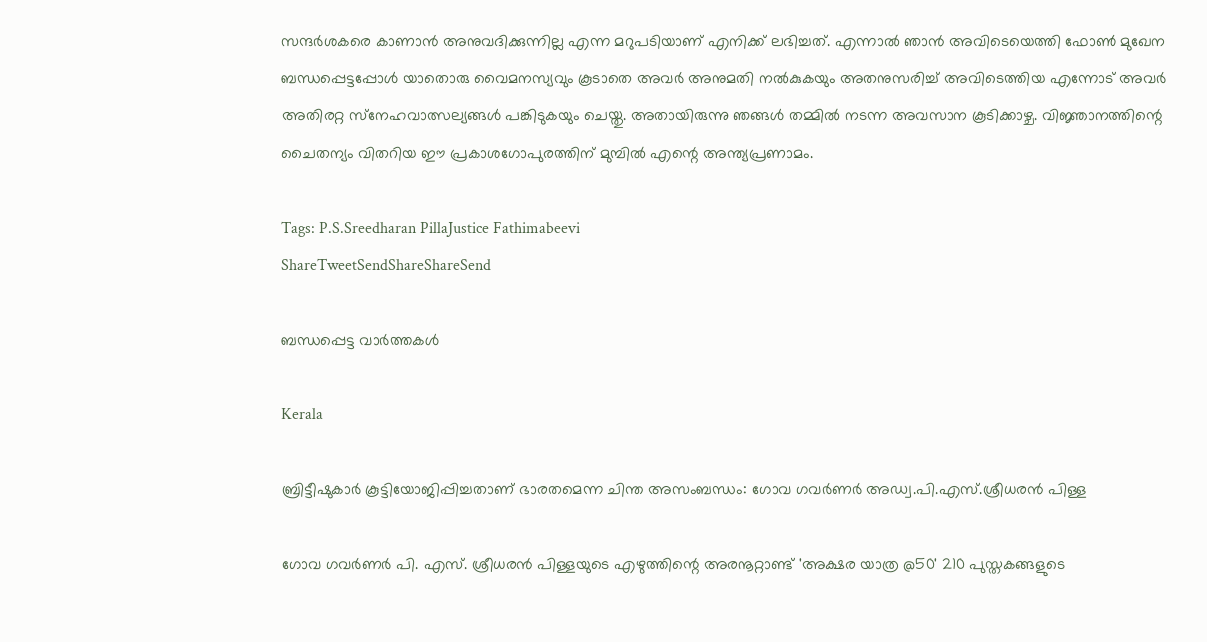സന്ദര്‍ശകരെ കാണാന്‍ അനുവദിക്കുന്നില്ല എന്ന മറുപടിയാണ് എനിക്ക് ലഭിച്ചത്. എന്നാല്‍ ഞാന്‍ അവിടെയെത്തി ഫോണ്‍ മുഖേന ബന്ധപ്പെട്ടപ്പോള്‍ യാതൊരു വൈമനസ്യവും കൂടാതെ അവര്‍ അനുമതി നല്‍കുകയും അതനുസരിച്ച് അവിടെത്തിയ എന്നോട് അവര്‍ അതിരറ്റ സ്‌നേഹവാത്സല്യങ്ങള്‍ പങ്കിടുകയും ചെയ്തു. അതായിരുന്നു ഞങ്ങള്‍ തമ്മില്‍ നടന്ന അവസാന കൂടിക്കാഴ്ച. വിജ്ഞാനത്തിന്റെ ചൈതന്യം വിതറിയ ഈ പ്രകാശഗോപുരത്തിന് മുമ്പില്‍ എന്റെ അന്ത്യപ്രണാമം.

Tags: P.S.Sreedharan PillaJustice Fathimabeevi
ShareTweetSendShareShareSend

ബന്ധപ്പെട്ട വാര്‍ത്തകള്‍

Kerala

ബ്രിട്ടീഷുകാര്‍ കൂട്ടിയോജിപ്പിച്ചതാണ് ഭാരതമെന്ന ചിന്ത അസംബന്ധം: ഗോവ ഗവര്‍ണര്‍ അഡ്വ.പി.എസ്.ശ്രീധരന്‍ പിള്ള

ഗോവ ഗവര്‍ണര്‍ പി. എസ്. ശ്രീധരന്‍ പിള്ളയുടെ എഴുത്തിന്റെ അരനൂറ്റാണ്ട് 'അക്ഷര യാത്ര @50' 210 പുസ്തകങ്ങളുടെ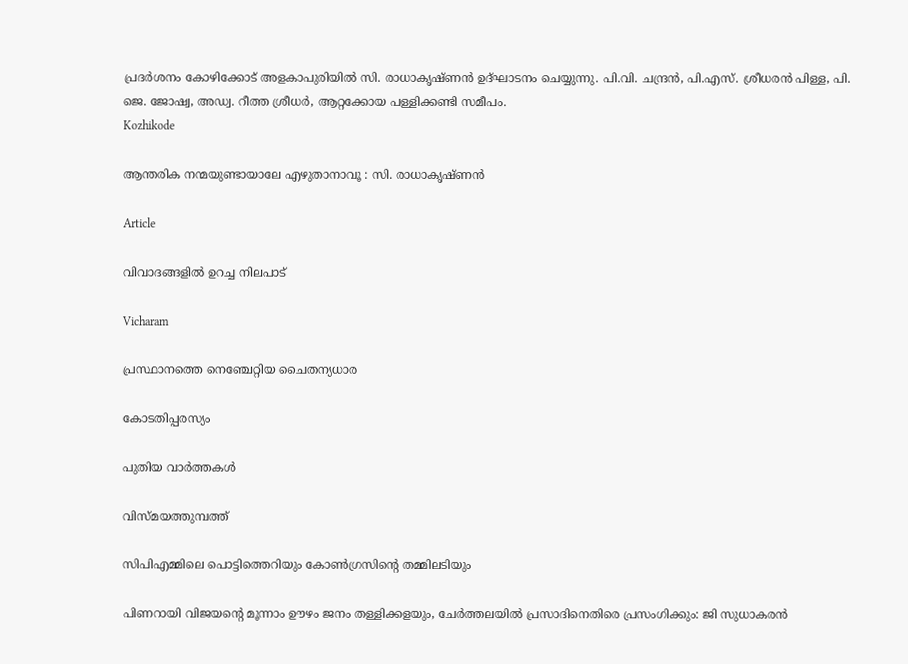പ്രദര്‍ശനം കോഴിക്കോട് അളകാപുരിയില്‍ സി. രാധാകൃഷ്ണന്‍ ഉദ്ഘാടനം ചെയ്യുന്നു. പി.വി. ചന്ദ്രന്‍, പി.എസ്. ശ്രീധരന്‍ പിള്ള, പി. ജെ. ജോഷ്വ, അഡ്വ. റീത്ത ശ്രീധര്‍, ആറ്റക്കോയ പള്ളിക്കണ്ടി സമീപം.
Kozhikode

ആന്തരിക നന്മയുണ്ടായാലേ എഴുതാനാവൂ : സി. രാധാകൃഷ്ണന്‍

Article

വിവാദങ്ങളില്‍ ഉറച്ച നിലപാട്

Vicharam

പ്രസ്ഥാനത്തെ നെഞ്ചേറ്റിയ ചൈതന്യധാര

കോടതിപ്പരസ്യം

പുതിയ വാര്‍ത്തകള്‍

വിസ്മയത്തുമ്പത്ത്

സിപിഎമ്മിലെ പൊട്ടിത്തെറിയും കോണ്‍ഗ്രസിന്റെ തമ്മിലടിയും

പിണറായി വിജയന്റെ മൂന്നാം ഊഴം ജനം തള്ളിക്കളയും, ചേർത്തലയിൽ പ്രസാദിനെതിരെ പ്രസംഗിക്കും: ജി സുധാകരൻ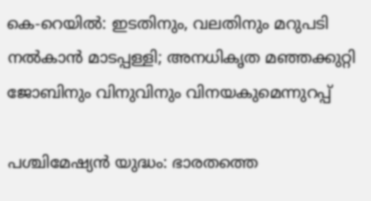കെ-റെയില്‍: ഇടതിനും, വലതിനും മറുപടി നല്‍കാന്‍ മാടപ്പള്ളി; അനധികൃത മഞ്ഞക്കുറ്റി ജോബിനും വിനുവിനും വിനയകുമെന്നുറപ്പ്

പശ്ചിമേഷ്യന്‍ യുദ്ധം: ഭാരതത്തെ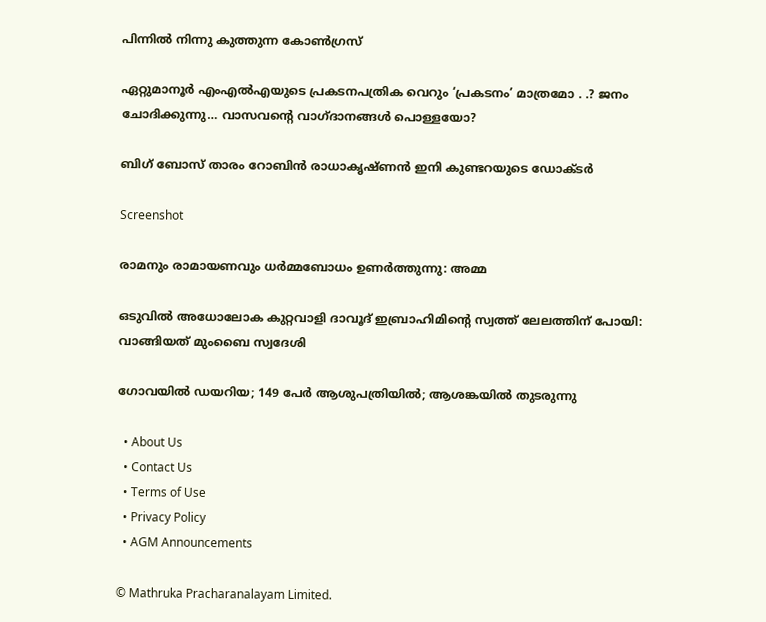പിന്നില്‍ നിന്നു കുത്തുന്ന കോണ്‍ഗ്രസ്

ഏറ്റുമാനൂര്‍ എംഎല്‍എയുടെ പ്രകടനപത്രിക വെറും ‘പ്രകടനം’ മാത്രമോ . .? ജനം ചോദിക്കുന്നു… വാസവന്റെ വാഗ്ദാനങ്ങള്‍ പൊള്ളയോ?

ബിഗ് ബോസ് താരം റോബിന്‍ രാധാകൃഷ്ണൻ ഇനി കുണ്ടറയുടെ ഡോക്ടര്‍

Screenshot

രാമനും രാമായണവും ധർമ്മബോധം ഉണർത്തുന്നു: അമ്മ

ഒടുവിൽ അധോലോക കുറ്റവാളി ദാവൂദ് ഇബ്രാഹിമിന്റെ സ്വത്ത് ലേലത്തിന് പോയി: വാങ്ങിയത് മുംബൈ സ്വദേശി

ഗോവയിൽ ഡയറിയ; 149 പേർ ആശുപത്രിയിൽ; ആശങ്കയിൽ തുടരുന്നു

  • About Us
  • Contact Us
  • Terms of Use
  • Privacy Policy
  • AGM Announcements

© Mathruka Pracharanalayam Limited.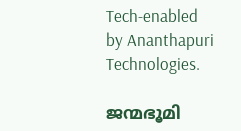Tech-enabled by Ananthapuri Technologies.

ജന്മഭൂമി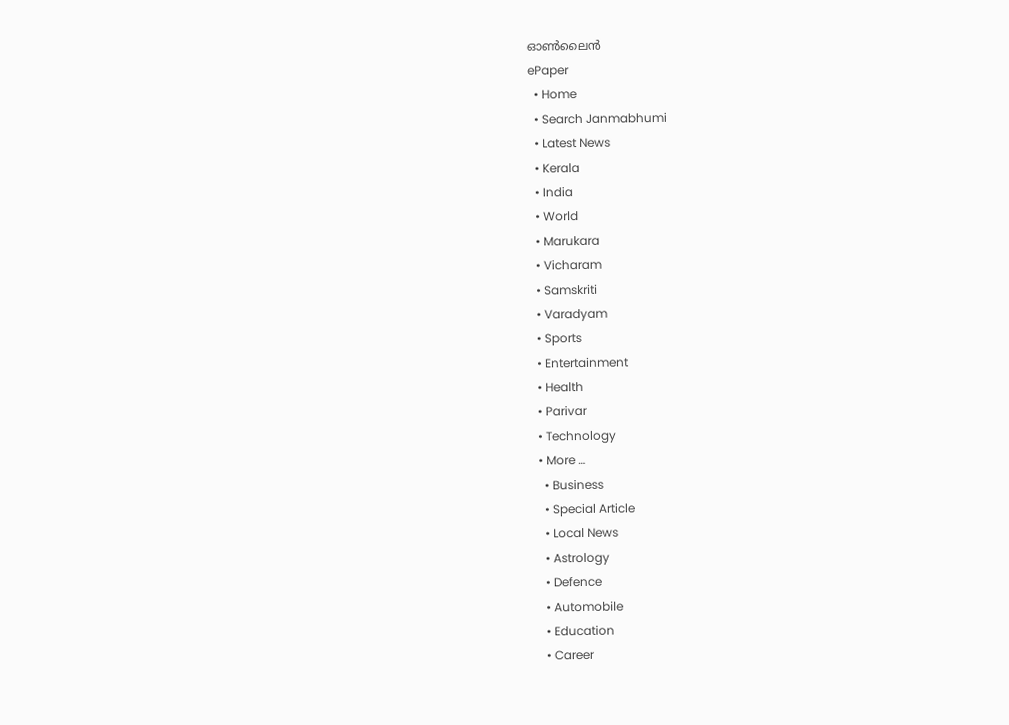ഓണ്‍ലൈന്‍
ePaper
  • Home
  • Search Janmabhumi
  • Latest News
  • Kerala
  • India
  • World
  • Marukara
  • Vicharam
  • Samskriti
  • Varadyam
  • Sports
  • Entertainment
  • Health
  • Parivar
  • Technology
  • More …
    • Business
    • Special Article
    • Local News
    • Astrology
    • Defence
    • Automobile
    • Education
    • Career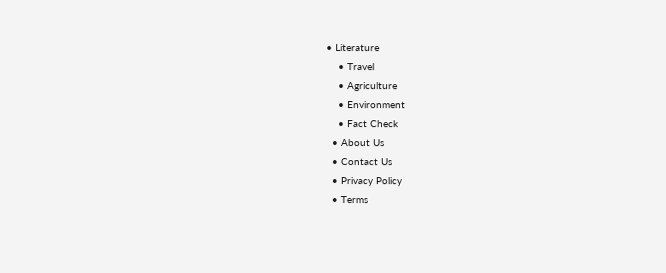• Literature
    • Travel
    • Agriculture
    • Environment
    • Fact Check
  • About Us
  • Contact Us
  • Privacy Policy
  • Terms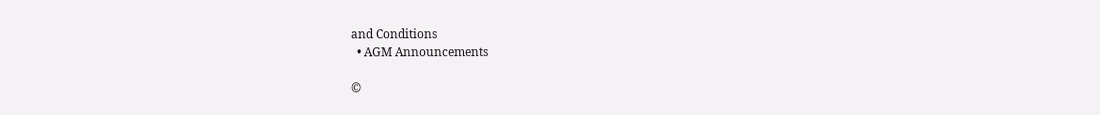and Conditions
  • AGM Announcements

©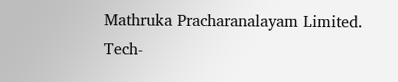Mathruka Pracharanalayam Limited.
Tech-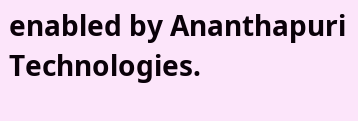enabled by Ananthapuri Technologies.